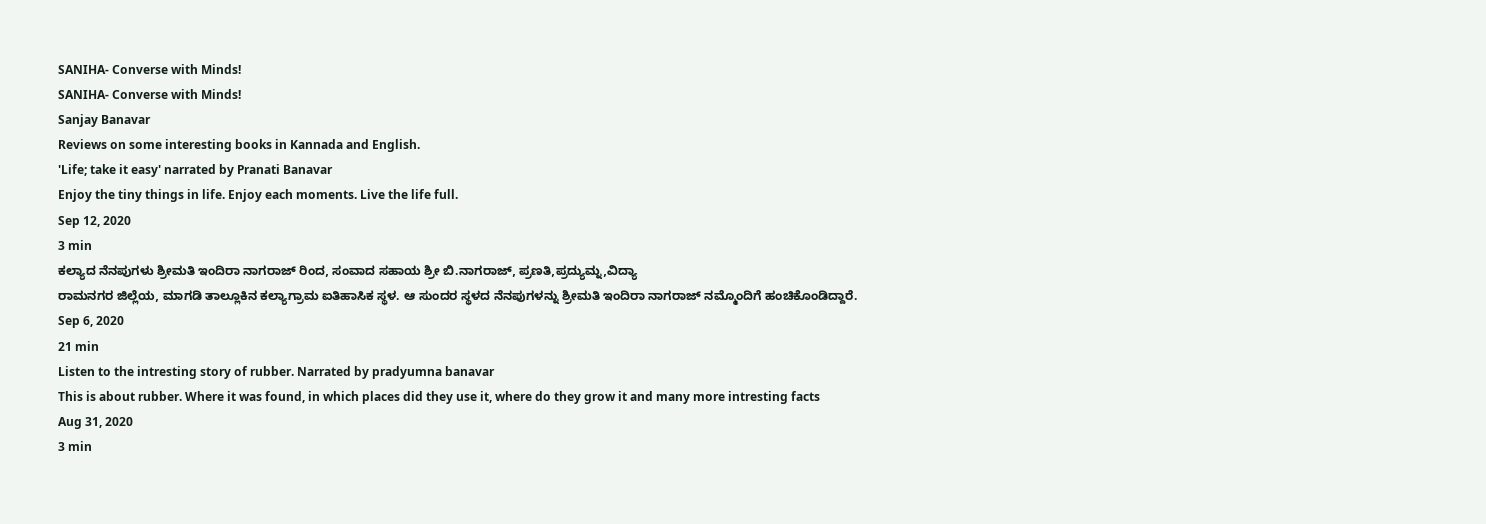SANIHA- Converse with Minds!
SANIHA- Converse with Minds!
Sanjay Banavar
Reviews on some interesting books in Kannada and English.
'Life; take it easy' narrated by Pranati Banavar
Enjoy the tiny things in life. Enjoy each moments. Live the life full.
Sep 12, 2020
3 min
ಕಲ್ಯಾದ ನೆನಪುಗಳು ಶ್ರೀಮತಿ ಇಂದಿರಾ ನಾಗರಾಜ್ ರಿಂದ, ಸಂವಾದ ಸಹಾಯ ಶ್ರೀ ಬಿ.ನಾಗರಾಜ್, ಪ್ರಣತಿ,ಪ್ರದ್ಯುಮ್ನ,ವಿದ್ಯಾ
ರಾಮನಗರ ಜಿಲ್ಲೆಯ, ಮಾಗಡಿ ತಾಲ್ಲೂಕಿನ ಕಲ್ಯಾಗ್ರಾಮ ಐತಿಹಾಸಿಕ ಸ್ಥಳ. ಆ ಸುಂದರ ಸ್ಥಳದ ನೆನಪುಗಳನ್ನು ಶ್ರೀಮತಿ ಇಂದಿರಾ ನಾಗರಾಜ್ ನಮ್ಮೊಂದಿಗೆ ಹಂಚಿಕೊಂಡಿದ್ದಾರೆ.
Sep 6, 2020
21 min
Listen to the intresting story of rubber. Narrated by pradyumna banavar
This is about rubber. Where it was found, in which places did they use it, where do they grow it and many more intresting facts
Aug 31, 2020
3 min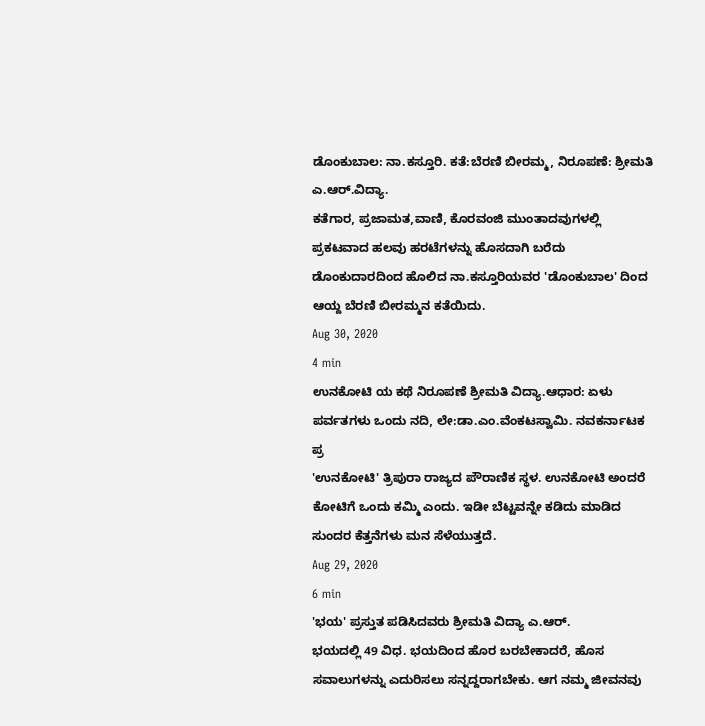ಡೊಂಕುಬಾಲ: ನಾ.ಕಸ್ತೂರಿ. ಕತೆ:ಬೆರಣಿ ಬೀರಮ್ಮ, ನಿರೂಪಣೆ: ಶ್ರೀಮತಿ ಎ.ಆರ್.ವಿದ್ಯಾ.
ಕತೆಗಾರ, ಪ್ರಜಾಮತ,ವಾಣಿ, ಕೊರವಂಜಿ ಮುಂತಾದವುಗಳಲ್ಲಿ ಪ್ರಕಟವಾದ ಹಲವು ಹರಟೆಗಳನ್ನು ಹೊಸದಾಗಿ ಬರೆದು ಡೊಂಕುದಾರದಿಂದ ಹೊಲಿದ ನಾ.ಕಸ್ತೂರಿಯವರ 'ಡೊಂಕುಬಾಲ' ದಿಂದ ಆಯ್ದ ಬೆರಣಿ ಬೀರಮ್ಮನ ಕತೆಯಿದು.
Aug 30, 2020
4 min
ಉನಕೋಟಿ ಯ ಕಥೆ ನಿರೂಪಣೆ ಶ್ರೀಮತಿ ವಿದ್ಯಾ.ಆಧಾರ: ಏಳು ಪರ್ವತಗಳು ಒಂದು ನದಿ, ಲೇ:ಡಾ.ಎಂ.ವೆಂಕಟಸ್ವಾಮಿ. ನವಕರ್ನಾಟಕ ಪ್ರ
'ಉನಕೋಟಿ' ತ್ರಿಪುರಾ ರಾಜ್ಯದ ಪೌರಾಣಿಕ ಸ್ಥಳ. ಉನಕೋಟಿ ಅಂದರೆ ಕೋಟಿಗೆ ಒಂದು ಕಮ್ಮಿ ಎಂದು. ಇಡೀ ಬೆಟ್ಟವನ್ನೇ ಕಡಿದು ಮಾಡಿದ ಸುಂದರ ಕೆತ್ತನೆಗಳು ಮನ ಸೆಳೆಯುತ್ತದೆ.
Aug 29, 2020
6 min
'ಭಯ' ಪ್ರಸ್ತುತ ಪಡಿಸಿದವರು ಶ್ರೀಮತಿ ವಿದ್ಯಾ ಎ.ಆರ್.
ಭಯದಲ್ಲಿ 49 ವಿಧ. ಭಯದಿಂದ ಹೊರ ಬರಬೇಕಾದರೆ, ಹೊಸ ಸವಾಲುಗಳನ್ನು ಎದುರಿಸಲು ಸನ್ನದ್ದರಾಗಬೇಕು. ಆಗ ನಮ್ಮ ಜೀವನವು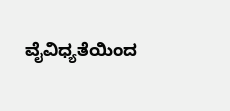ವೈವಿಧ್ಯತೆಯಿಂದ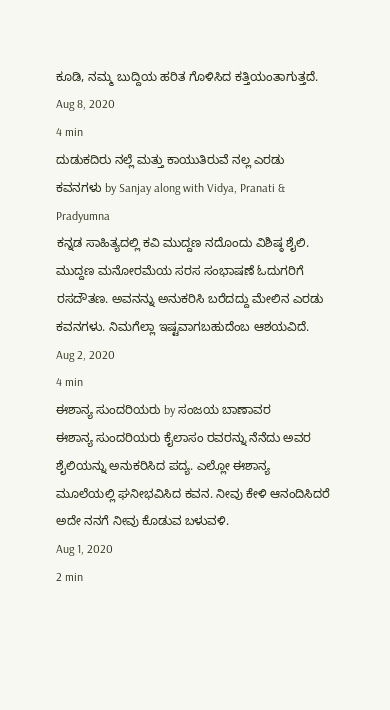ಕೂಡಿ, ನಮ್ಮ ಬುದ್ದಿಯ ಹರಿತ ಗೊಳಿಸಿದ ಕತ್ತಿಯಂತಾಗುತ್ತದೆ.
Aug 8, 2020
4 min
ದುಡುಕದಿರು ನಲ್ಲೆ ಮತ್ತು ಕಾಯುತಿರುವೆ ನಲ್ಲ ಎರಡು ಕವನಗಳು by Sanjay along with Vidya, Pranati & Pradyumna
ಕನ್ನಡ ಸಾಹಿತ್ಯದಲ್ಲಿ ಕವಿ ಮುದ್ದಣ ನದೊಂದು ವಿಶಿಷ್ಠ ಶೈಲಿ. ಮುದ್ದಣ ಮನೋರಮೆಯ ಸರಸ ಸಂಭಾಷಣೆ ಓದುಗರಿಗೆ ರಸದೌತಣ. ಅವನನ್ನು ಅನುಕರಿಸಿ ಬರೆದದ್ದು ಮೇಲಿನ ಎರಡು ಕವನಗಳು. ನಿಮಗೆಲ್ಲಾ ಇಷ್ಟವಾಗಬಹುದೆಂಬ ಆಶಯವಿದೆ.
Aug 2, 2020
4 min
ಈಶಾನ್ಯ ಸುಂದರಿಯರು by ಸಂಜಯ ಬಾಣಾವರ
ಈಶಾನ್ಯ ಸುಂದರಿಯರು ಕೈಲಾಸಂ ರವರನ್ನು ನೆನೆದು ಅವರ ಶೈಲಿಯನ್ನು ಅನುಕರಿಸಿದ ಪದ್ಯ. ಎಲ್ಲೋ ಈಶಾನ್ಯ ಮೂಲೆಯಲ್ಲಿ ಘನೀಭವಿಸಿದ ಕವನ. ನೀವು ಕೇಳಿ ಆನಂದಿಸಿದರೆ ಅದೇ ನನಗೆ ನೀವು ಕೊಡುವ ಬಳುವಳಿ.
Aug 1, 2020
2 min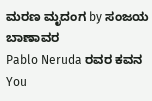ಮರಣ ಮೃದಂಗ by ಸಂಜಯ ಬಾಣಾವರ
Pablo Neruda ರವರ ಕವನ You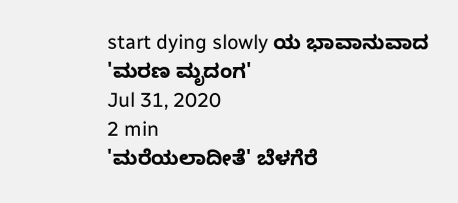start dying slowly ಯ ಭಾವಾನುವಾದ 'ಮರಣ ಮೃದಂಗ'
Jul 31, 2020
2 min
'ಮರೆಯಲಾದೀತೆ' ಬೆಳಗೆರೆ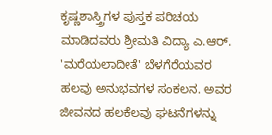ಕೃಷ್ಣಶಾಸ್ತ್ರಿಗಳ ಪುಸ್ತಕ ಪರಿಚಯ ಮಾಡಿದವರು ಶ್ರೀಮತಿ ವಿದ್ಯಾ ಎ.ಆರ್.
'ಮರೆಯಲಾದೀತೆ' ಬೆಳಗೆರೆಯವರ ಹಲವು ಅನುಭವಗಳ ಸಂಕಲನ. ಅವರ ಜೀವನದ ಹಲಕೆಲವು ಘಟನೆಗಳನ್ನು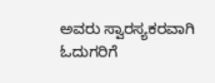ಅವರು ಸ್ವಾರಸ್ಯಕರವಾಗಿ ಓದುಗರಿಗೆ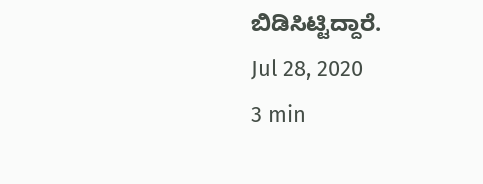ಬಿಡಿಸಿಟ್ಟಿದ್ದಾರೆ.
Jul 28, 2020
3 min